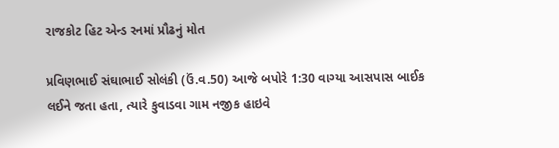રાજકોટ હિટ એન્ડ રનમાં પ્રૌઢનું મોત

પ્રવિણભાઈ સંઘાભાઈ સોલંકી (ઉં.વ.50) આજે બપોરે 1:30 વાગ્યા આસપાસ બાઈક લઈને જતા હતા, ત્યારે કુવાડવા ગામ નજીક હાઇવે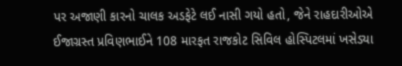પર અજાણી કારનો ચાલક અડફેટે લઈ નાસી ગયો હતો, જેને રાહદારીઓએ ઈજાગ્રસ્ત પ્રવિણભાઈને 108 મારફત રાજકોટ સિવિલ હોસ્પિટલમાં ખસેડ્યા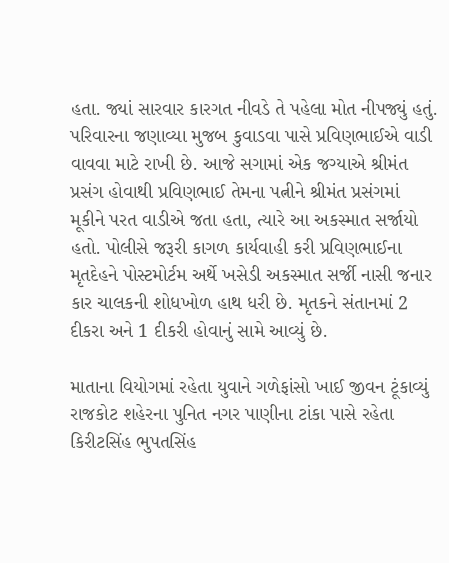હતા. જ્યાં સારવાર કારગત નીવડે તે પહેલા મોત નીપજ્યું હતું. પરિવારના જણાવ્યા મુજબ કુવાડવા પાસે પ્રવિણભાઈએ વાડી વાવવા માટે રાખી છે. આજે સગામાં એક જગ્યાએ શ્રીમંત પ્રસંગ હોવાથી પ્રવિણભાઈ તેમના પત્નીને શ્રીમંત પ્રસંગમાં મૂકીને પરત વાડીએ જતા હતા, ત્યારે આ અકસ્માત સર્જાયો હતો. પોલીસે જરૂરી કાગળ કાર્યવાહી કરી પ્રવિણભાઈના મૃતદેહને પોસ્ટમોર્ટમ અર્થે ખસેડી અકસ્માત સર્જી નાસી જનાર કાર ચાલકની શોધખોળ હાથ ધરી છે. મૃતકને સંતાનમાં 2 દીકરા અને 1 દીકરી હોવાનું સામે આવ્યું છે.

માતાના વિયોગમાં રહેતા યુવાને ગળેફાંસો ખાઈ જીવન ટૂંકાવ્યું રાજકોટ શહેરના પુનિત નગર પાણીના ટાંકા પાસે રહેતા કિરીટસિંહ ભુપતસિંહ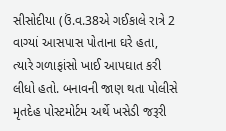સીસોદીયા (ઉં.વ.38એ ગઈકાલે રાત્રે 2 વાગ્યાં આસપાસ પોતાના ઘરે હતા, ત્યારે ગળાફાંસો ખાઈ આપઘાત કરી લીધો હતો. બનાવની જાણ થતા પોલીસે મૃતદેહ પોસ્ટમોર્ટમ અર્થે ખસેડી જરૂરી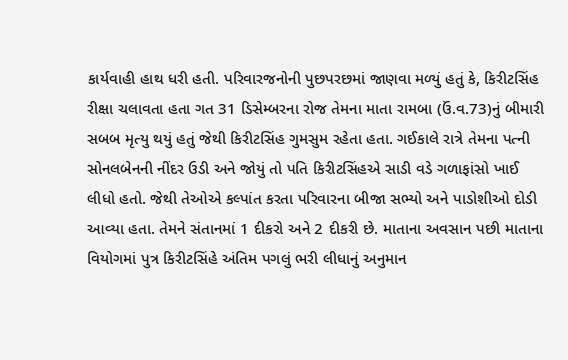કાર્યવાહી હાથ ધરી હતી. પરિવારજનોની પુછપરછમાં જાણવા મળ્યું હતું કે, કિરીટસિંહ રીક્ષા ચલાવતા હતા ગત 31 ડિસેમ્બરના રોજ તેમના માતા રામબા (ઉં.વ.73)નું બીમારી સબબ મૃત્યુ થયું હતું જેથી કિરીટસિંહ ગુમસુમ રહેતા હતા. ગઈકાલે રાત્રે તેમના પત્ની સોનલબેનની નીંદર ઉડી અને જોયું તો પતિ કિરીટસિંહએ સાડી વડે ગળાફાંસો ખાઈ લીધો હતો. જેથી તેઓએ કલ્પાંત કરતા પરિવારના બીજા સભ્યો અને પાડોશીઓ દોડી આવ્યા હતા. તેમને સંતાનમાં 1 દીકરો અને 2 દીકરી છે. માતાના અવસાન પછી માતાના વિયોગમાં પુત્ર કિરીટસિંહે અંતિમ પગલું ભરી લીધાનું અનુમાન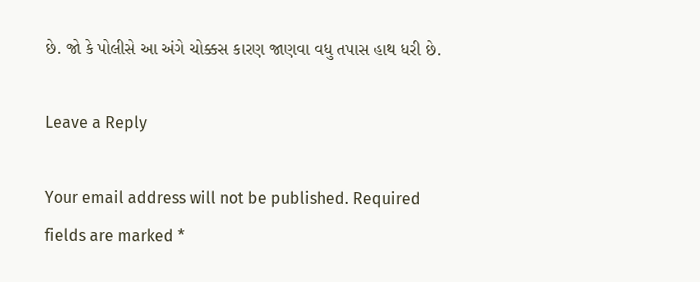છે. જો કે પોલીસે આ અંગે ચોક્કસ કારણ જાણવા વધુ તપાસ હાથ ધરી છે.

Leave a Reply

Your email address will not be published. Required fields are marked *